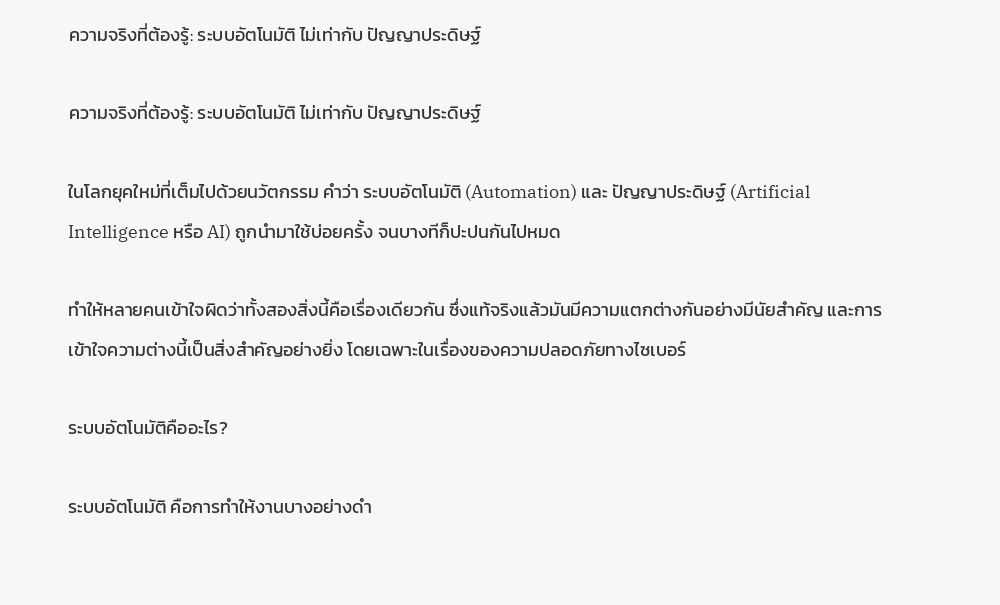ความจริงที่ต้องรู้: ระบบอัตโนมัติ ไม่เท่ากับ ปัญญาประดิษฐ์

ความจริงที่ต้องรู้: ระบบอัตโนมัติ ไม่เท่ากับ ปัญญาประดิษฐ์

ในโลกยุคใหม่ที่เต็มไปด้วยนวัตกรรม คำว่า ระบบอัตโนมัติ (Automation) และ ปัญญาประดิษฐ์ (Artificial Intelligence หรือ AI) ถูกนำมาใช้บ่อยครั้ง จนบางทีก็ปะปนกันไปหมด

ทำให้หลายคนเข้าใจผิดว่าทั้งสองสิ่งนี้คือเรื่องเดียวกัน ซึ่งแท้จริงแล้วมันมีความแตกต่างกันอย่างมีนัยสำคัญ และการเข้าใจความต่างนี้เป็นสิ่งสำคัญอย่างยิ่ง โดยเฉพาะในเรื่องของความปลอดภัยทางไซเบอร์

ระบบอัตโนมัติคืออะไร?

ระบบอัตโนมัติ คือการทำให้งานบางอย่างดำ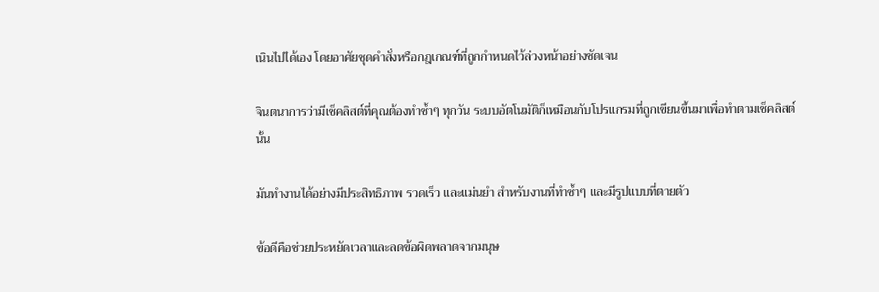เนินไปได้เอง โดยอาศัยชุดคำสั่งหรือกฎเกณฑ์ที่ถูกกำหนดไว้ล่วงหน้าอย่างชัดเจน

จินตนาการว่ามีเช็คลิสต์ที่คุณต้องทำซ้ำๆ ทุกวัน ระบบอัตโนมัติก็เหมือนกับโปรแกรมที่ถูกเขียนขึ้นมาเพื่อทำตามเช็คลิสต์นั้น

มันทำงานได้อย่างมีประสิทธิภาพ รวดเร็ว และแม่นยำ สำหรับงานที่ทำซ้ำๆ และมีรูปแบบที่ตายตัว

ข้อดีคือช่วยประหยัดเวลาและลดข้อผิดพลาดจากมนุษ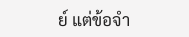ย์ แต่ข้อจำ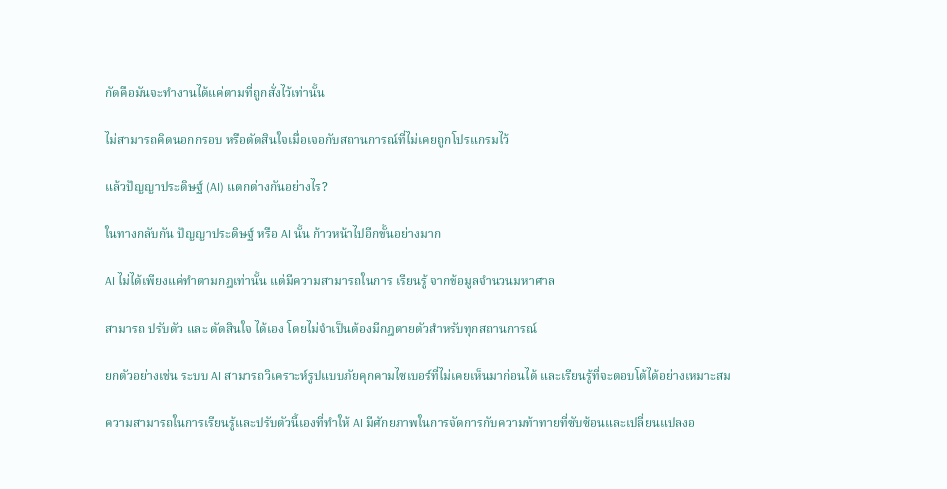กัดคือมันจะทำงานได้แค่ตามที่ถูกสั่งไว้เท่านั้น

ไม่สามารถคิดนอกกรอบ หรือตัดสินใจเมื่อเจอกับสถานการณ์ที่ไม่เคยถูกโปรแกรมไว้

แล้วปัญญาประดิษฐ์ (AI) แตกต่างกันอย่างไร?

ในทางกลับกัน ปัญญาประดิษฐ์ หรือ AI นั้น ก้าวหน้าไปอีกขั้นอย่างมาก

AI ไม่ได้เพียงแค่ทำตามกฎเท่านั้น แต่มีความสามารถในการ เรียนรู้ จากข้อมูลจำนวนมหาศาล

สามารถ ปรับตัว และ ตัดสินใจ ได้เอง โดยไม่จำเป็นต้องมีกฎตายตัวสำหรับทุกสถานการณ์

ยกตัวอย่างเช่น ระบบ AI สามารถวิเคราะห์รูปแบบภัยคุกคามไซเบอร์ที่ไม่เคยเห็นมาก่อนได้ และเรียนรู้ที่จะตอบโต้ได้อย่างเหมาะสม

ความสามารถในการเรียนรู้และปรับตัวนี้เองที่ทำให้ AI มีศักยภาพในการจัดการกับความท้าทายที่ซับซ้อนและเปลี่ยนแปลงอ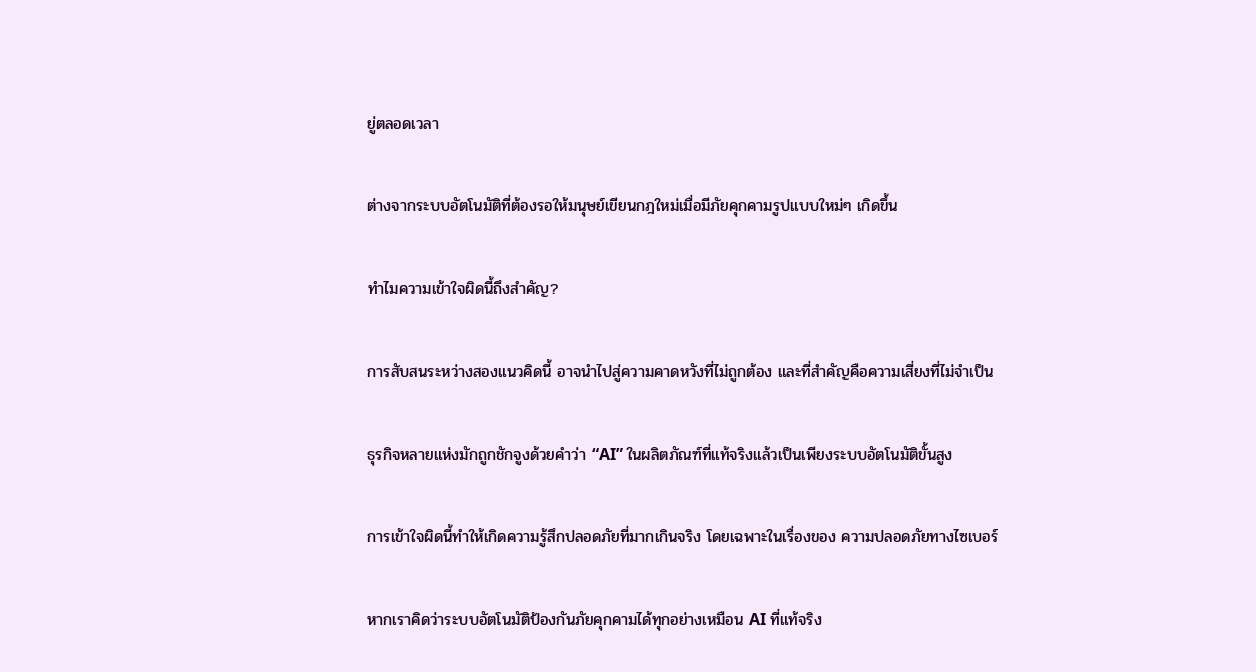ยู่ตลอดเวลา

ต่างจากระบบอัตโนมัติที่ต้องรอให้มนุษย์เขียนกฎใหม่เมื่อมีภัยคุกคามรูปแบบใหม่ๆ เกิดขึ้น

ทำไมความเข้าใจผิดนี้ถึงสำคัญ?

การสับสนระหว่างสองแนวคิดนี้ อาจนำไปสู่ความคาดหวังที่ไม่ถูกต้อง และที่สำคัญคือความเสี่ยงที่ไม่จำเป็น

ธุรกิจหลายแห่งมักถูกชักจูงด้วยคำว่า “AI” ในผลิตภัณฑ์ที่แท้จริงแล้วเป็นเพียงระบบอัตโนมัติขั้นสูง

การเข้าใจผิดนี้ทำให้เกิดความรู้สึกปลอดภัยที่มากเกินจริง โดยเฉพาะในเรื่องของ ความปลอดภัยทางไซเบอร์

หากเราคิดว่าระบบอัตโนมัติป้องกันภัยคุกคามได้ทุกอย่างเหมือน AI ที่แท้จริง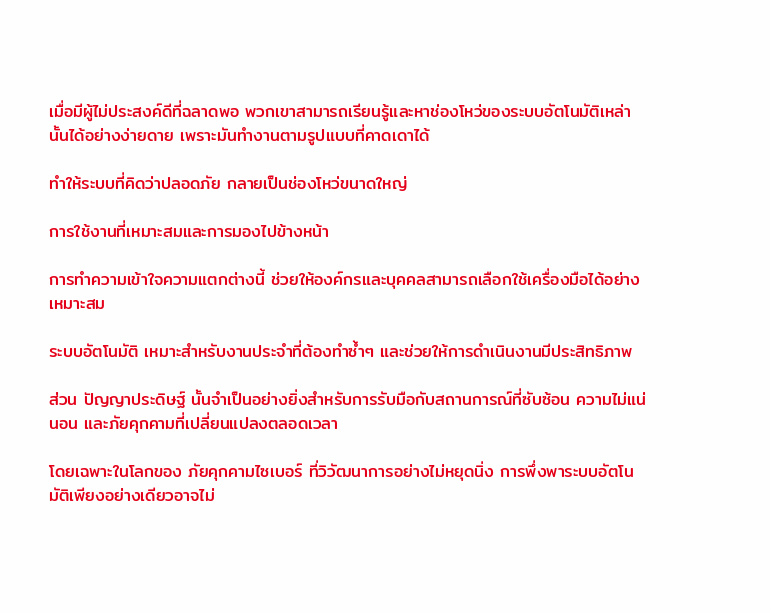เมื่อมีผู้ไม่ประสงค์ดีที่ฉลาดพอ พวกเขาสามารถเรียนรู้และหาช่องโหว่ของระบบอัตโนมัติเหล่านั้นได้อย่างง่ายดาย เพราะมันทำงานตามรูปแบบที่คาดเดาได้

ทำให้ระบบที่คิดว่าปลอดภัย กลายเป็นช่องโหว่ขนาดใหญ่

การใช้งานที่เหมาะสมและการมองไปข้างหน้า

การทำความเข้าใจความแตกต่างนี้ ช่วยให้องค์กรและบุคคลสามารถเลือกใช้เครื่องมือได้อย่างเหมาะสม

ระบบอัตโนมัติ เหมาะสำหรับงานประจำที่ต้องทำซ้ำๆ และช่วยให้การดำเนินงานมีประสิทธิภาพ

ส่วน ปัญญาประดิษฐ์ นั้นจำเป็นอย่างยิ่งสำหรับการรับมือกับสถานการณ์ที่ซับซ้อน ความไม่แน่นอน และภัยคุกคามที่เปลี่ยนแปลงตลอดเวลา

โดยเฉพาะในโลกของ ภัยคุกคามไซเบอร์ ที่วิวัฒนาการอย่างไม่หยุดนิ่ง การพึ่งพาระบบอัตโนมัติเพียงอย่างเดียวอาจไม่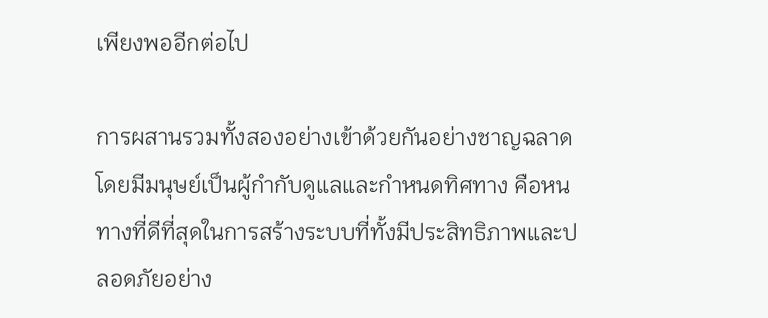เพียงพออีกต่อไป

การผสานรวมทั้งสองอย่างเข้าด้วยกันอย่างชาญฉลาด โดยมีมนุษย์เป็นผู้กำกับดูแลและกำหนดทิศทาง คือหนทางที่ดีที่สุดในการสร้างระบบที่ทั้งมีประสิทธิภาพและปลอดภัยอย่าง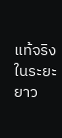แท้จริงในระยะยาว